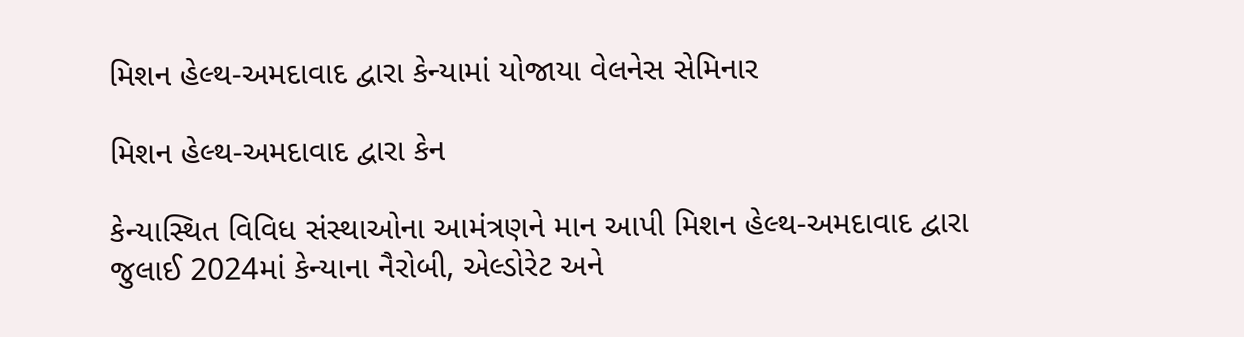મિશન હેલ્થ-અમદાવાદ દ્વારા કેન્યામાં યોજાયા વેલનેસ સેમિનાર

મિશન હેલ્થ-અમદાવાદ દ્વારા કેન

કેન્યાસ્થિત વિવિધ સંસ્થાઓના આમંત્રણને માન આપી મિશન હેલ્થ-અમદાવાદ દ્વારા જુલાઈ 2024માં કેન્યાના નૈરોબી, એલ્ડોરેટ અને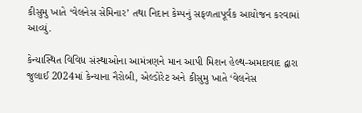કીસુમુ ખાતે ‘વેલનેસ સેમિનાર’ તથા નિદાન કેમ્પનું સફળતાપૂર્વક આયોજન કરવામાં આવ્યું.

કેન્યાસ્થિત વિવિધ સંસ્થાઓના આમંત્રણને માન આપી મિશન હેલ્થ-અમદાવાદ દ્વારા જુલાઈ 2024માં કેન્યાના નૈરોબી, એલ્ડોરેટ અને કીસુમુ ખાતે ‘વેલનેસ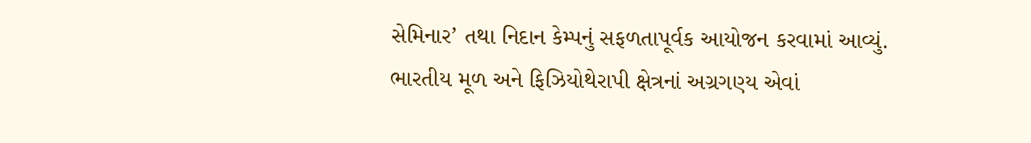સેમિનાર’ તથા નિદાન કેમ્પનું સફળતાપૂર્વક આયોજન કરવામાં આવ્યું.
ભારતીય મૂળ અને ફિઝિયોથેરાપી ક્ષેત્રનાં અગ્રગણ્ય એવાં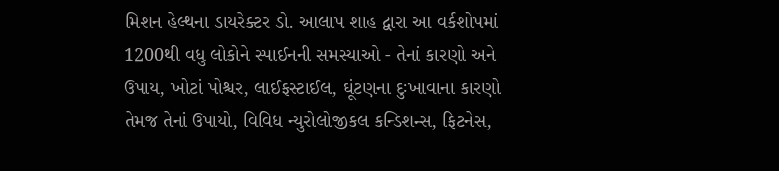મિશન હેલ્થના ડાયરેક્ટર ડો. આલાપ શાહ દ્વારા આ વર્કશોપમાં 1200થી વધુ લોકોને સ્પાઈનની સમસ્યાઓ - તેનાં કારણો અને ઉપાય, ખોટાં પોશ્ચર, લાઈફસ્ટાઈલ, ઘૂંટણના દુઃખાવાના કારણો તેમજ તેનાં ઉપાયો, વિવિધ ન્યુરોલોજીકલ કન્ડિશન્સ, ફિટનેસ,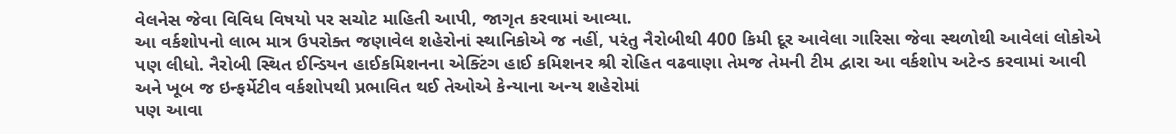વેલનેસ જેવા વિવિધ વિષયો પર સચોટ માહિતી આપી, જાગૃત કરવામાં આવ્યા.
આ વર્કશોપનો લાભ માત્ર ઉપરોક્ત જણાવેલ શહેરોનાં સ્થાનિકોએ જ નહીં, પરંતુ નૈરોબીથી 400 કિમી દૂર આવેલા ગારિસા જેવા સ્થળોથી આવેલાં લોકોએ પણ લીધો. નૈરોબી સ્થિત ઈન્ડિયન હાઈકમિશનના એક્ટિંગ હાઈ કમિશનર શ્રી રોહિત વઢવાણા તેમજ તેમની ટીમ દ્વારા આ વર્કશોપ અટેન્ડ કરવામાં આવી અને ખૂબ જ ઇન્ફર્મેટીવ વર્કશોપથી પ્રભાવિત થઈ તેઓએ કેન્યાના અન્ય શહેરોમાં
પણ આવા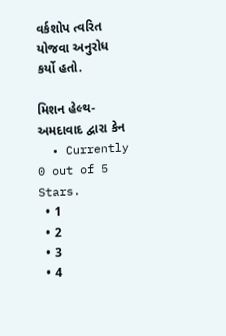વર્કશોપ ત્વરિત યોજવા અનુરોધ કર્યો હતો.

મિશન હેલ્થ-અમદાવાદ દ્વારા કેન
  • Currently 0 out of 5 Stars.
  • 1
  • 2
  • 3
  • 4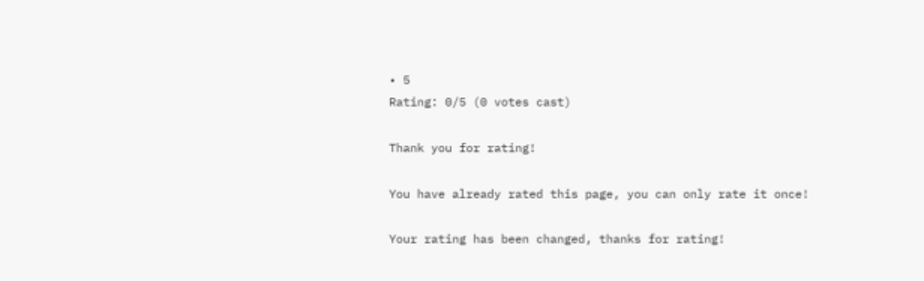• 5
Rating: 0/5 (0 votes cast)

Thank you for rating!

You have already rated this page, you can only rate it once!

Your rating has been changed, thanks for rating!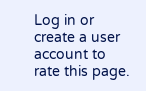Log in or create a user account to rate this page.